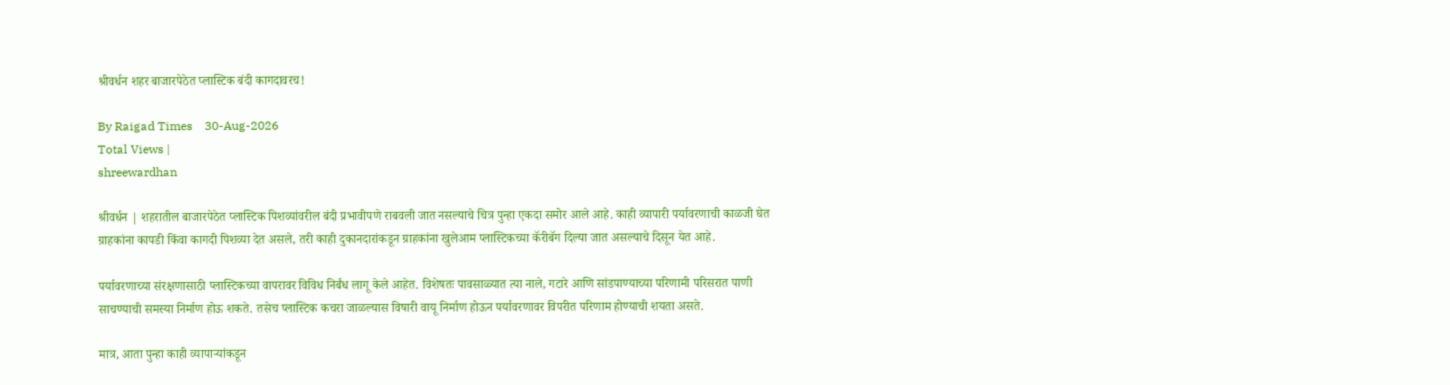श्रीवर्धन शहर बाजारपेठेत प्लास्टिक बंदी कागदावरच!

By Raigad Times    30-Aug-2026
Total Views |
shreewardhan

श्रीवर्धन | शहरातील बाजारपेठेत प्लास्टिक पिशव्यांवरील बंदी प्रभावीपणे राबवली जात नसल्याचे चित्र पुन्हा एकदा समोर आले आहे. काही व्यापारी पर्यावरणाची काळजी घेत ग्राहकांना कापडी किंवा कागदी पिशव्या देत असले, तरी काही दुकानदारांकडून ग्राहकांना खुलेआम प्लास्टिकच्या कॅरीबॅग दिल्या जात असल्याचे दिसून येत आहे.

पर्यावरणाच्या संरक्षणासाठी प्लास्टिकच्या वापरावर विविध निर्बंध लागू केले आहेत. विशेषतः पावसाळ्यात त्या नाले, गटारे आणि सांडपाण्याच्या परिणामी परिसरात पाणी साचण्याची समस्या निर्माण होऊ शकते. तसेच प्लास्टिक कचरा जाळल्यास विषारी वायू निर्माण होऊन पर्यावरणावर विपरीत परिणाम होण्याची शयता असते.

मात्र, आता पुन्हा काही व्यापार्‍यांकडून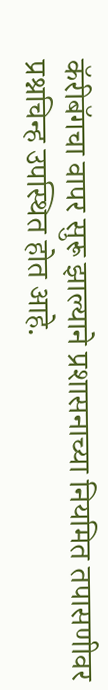कॅरीबॅगचा वापर सुरू झाल्याने प्रशासनाच्या नियमित तपासणीवर प्रश्नचिन्ह उपस्थित होत आहे.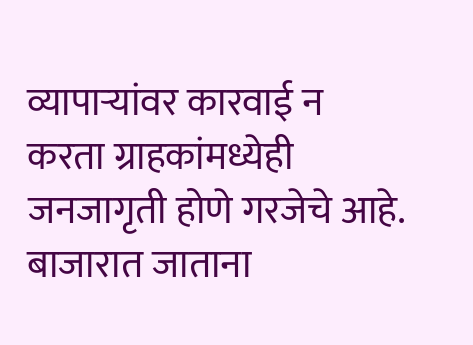व्यापार्‍यांवर कारवाई न करता ग्राहकांमध्येही जनजागृती होणे गरजेचे आहे. बाजारात जाताना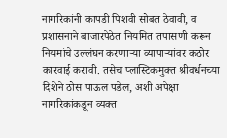नागरिकांनी कापडी पिशवी सोबत ठेवावी, व प्रशासनाने बाजारपेठेत नियमित तपासणी करून नियमांचे उल्लंघन करणार्‍या व्यापार्‍यांवर कठोर कारवाई करावी. तसेच प्लास्टिकमुक्त श्रीवर्धनच्या दिशेने ठोस पाऊल पडेल, अशी अपेक्षा नागरिकांकडून व्यक्त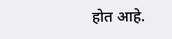होत आहे.